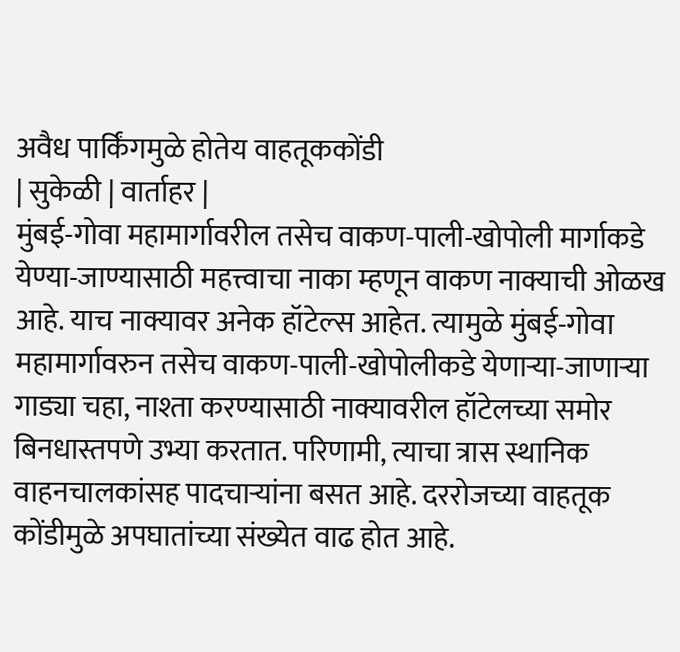अवैध पार्किंगमुळे होतेय वाहतूककोंडी
| सुकेळी | वार्ताहर |
मुंबई-गोवा महामार्गावरील तसेच वाकण-पाली-खोपोली मार्गाकडे येण्या-जाण्यासाठी महत्त्वाचा नाका म्हणून वाकण नाक्याची ओळख आहे. याच नाक्यावर अनेक हॉटेल्स आहेत. त्यामुळे मुंबई-गोवा महामार्गावरुन तसेच वाकण-पाली-खोपोलीकडे येणाऱ्या-जाणाऱ्या गाड्या चहा, नाश्ता करण्यासाठी नाक्यावरील हॉटेलच्या समोर बिनधास्तपणे उभ्या करतात. परिणामी, त्याचा त्रास स्थानिक वाहनचालकांसह पादचाऱ्यांना बसत आहे. दररोजच्या वाहतूक कोंडीमुळे अपघातांच्या संख्येत वाढ होत आहे.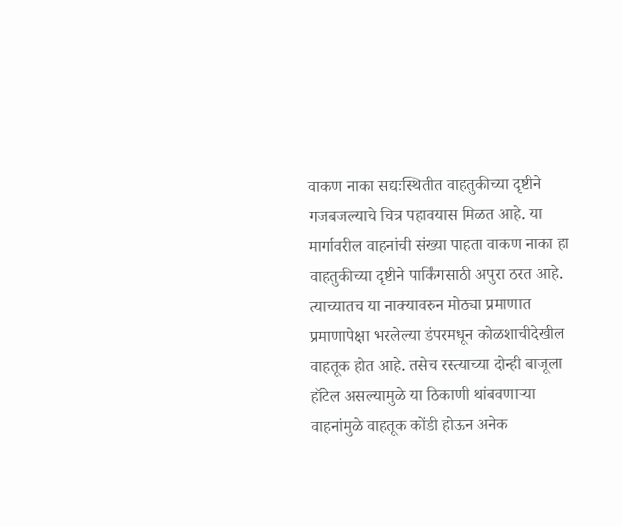वाकण नाका सद्यःस्थितीत वाहतुकीच्या दृष्टीने गजबजल्याचे चित्र पहावयास मिळत आहे. या मार्गावरील वाहनांची संख्या पाहता वाकण नाका हा वाहतुकीच्या दृष्टीने पार्किंगसाठी अपुरा ठरत आहे. त्याच्यातच या नाक्यावरुन मोठ्या प्रमाणात प्रमाणापेक्षा भरलेल्या डंपरमधून कोळशाचीदेखील वाहतूक होत आहे. तसेच रस्त्याच्या दोन्ही बाजूला हॉटेल असल्यामुळे या ठिकाणी थांबवणाऱ्या वाहनांमुळे वाहतूक कोंडी होऊन अनेक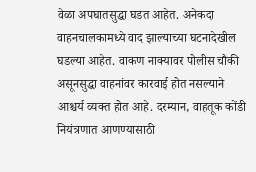वेळा अपघातसुद्धा घडत आहेत. अनेकदा वाहनचालकामध्ये वाद झाल्याच्या घटनादेखील घडल्या आहेत. वाकण नाक्यावर पोलीस चौकी असूनसुद्धा वाहनांवर कारवाई होत नसल्याने आश्चर्य व्यक्त होत आहे. दरम्यान, वाहतूक कोंडी नियंत्रणात आणण्यासाठी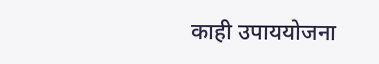काही उपाययोजना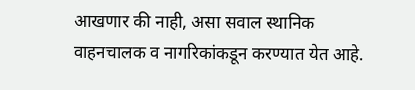आखणार की नाही, असा सवाल स्थानिक वाहनचालक व नागरिकांकडून करण्यात येत आहे.